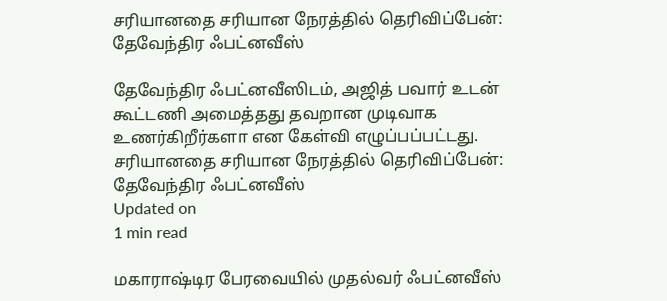சரியானதை சரியான நேரத்தில் தெரிவிப்பேன்: தேவேந்திர ஃபட்னவீஸ்

தேவேந்திர ஃபட்னவீஸிடம், அஜித் பவார் உடன் கூட்டணி அமைத்தது தவறான முடிவாக உணர்கிறீர்களா என கேள்வி எழுப்பப்பட்டது.
சரியானதை சரியான நேரத்தில் தெரிவிப்பேன்: தேவேந்திர ஃபட்னவீஸ்
Updated on
1 min read

மகாராஷ்டிர பேரவையில் முதல்வர் ஃபட்னவீஸ்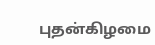புதன்கிழமை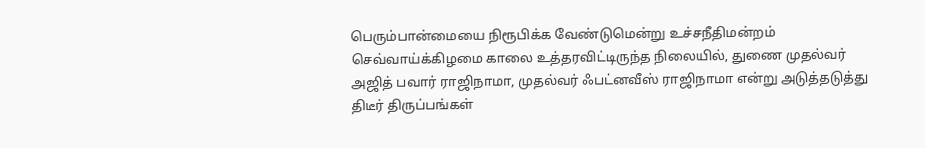பெரும்பான்மையை நிரூபிக்க வேண்டுமென்று உச்சநீதிமன்றம் செவ்வாய்க்கிழமை காலை உத்தரவிட்டிருந்த நிலையில், துணை முதல்வர் அஜித் பவார் ராஜிநாமா, முதல்வர் ஃபட்னவீஸ் ராஜிநாமா என்று அடுத்தடுத்து திடீர் திருப்பங்கள்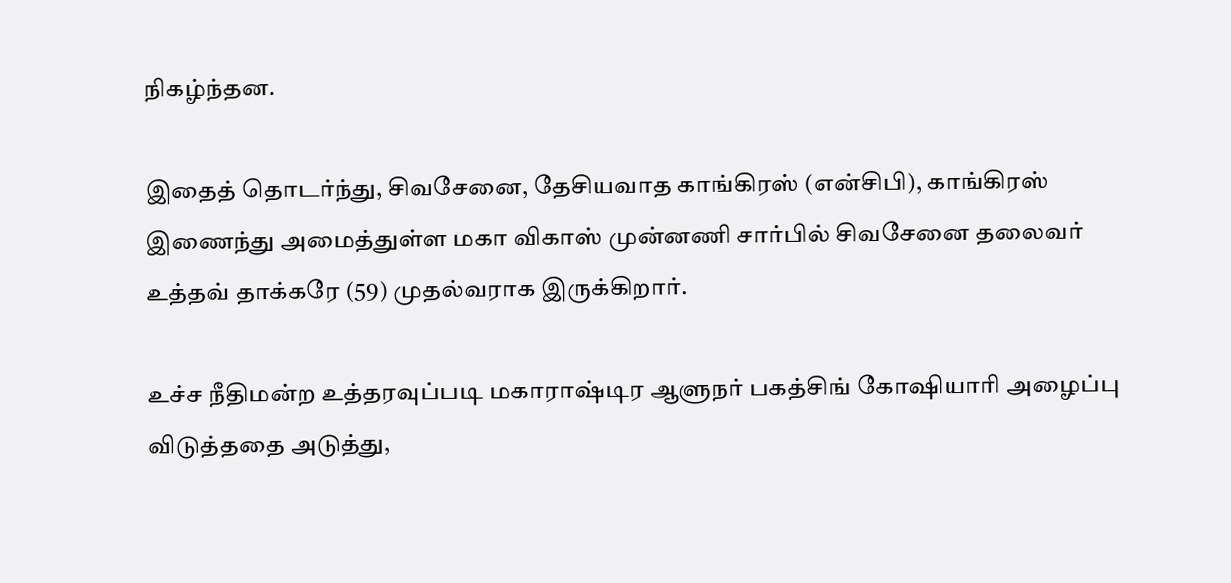நிகழ்ந்தன.

இதைத் தொடர்ந்து, சிவசேனை, தேசியவாத காங்கிரஸ் (என்சிபி), காங்கிரஸ் இணைந்து அமைத்துள்ள மகா விகாஸ் முன்னணி சார்பில் சிவசேனை தலைவர் உத்தவ் தாக்கரே (59) முதல்வராக இருக்கிறார்.

உச்ச நீதிமன்ற உத்தரவுப்படி மகாராஷ்டிர ஆளுநர் பகத்சிங் கோஷியாரி அழைப்பு விடுத்ததை அடுத்து,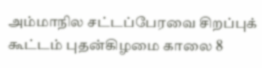அம்மாநில சட்டப்பேரவை சிறப்புக் கூட்டம் புதன்கிழமை காலை 8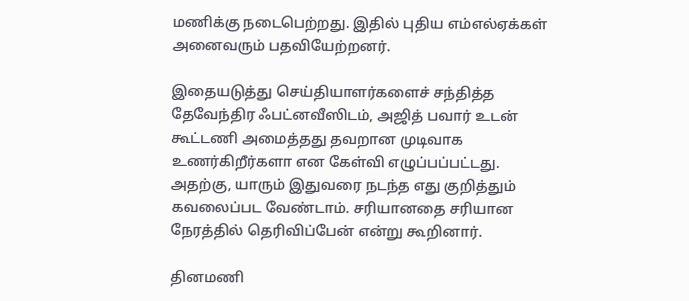மணிக்கு நடைபெற்றது. இதில் புதிய எம்எல்ஏக்கள் அனைவரும் பதவியேற்றனர்.

இதையடுத்து செய்தியாளர்களைச் சந்தித்த தேவேந்திர ஃபட்னவீஸிடம், அஜித் பவார் உடன் கூட்டணி அமைத்தது தவறான முடிவாக உணர்கிறீர்களா என கேள்வி எழுப்பப்பட்டது. அதற்கு, யாரும் இதுவரை நடந்த எது குறித்தும் கவலைப்பட வேண்டாம். சரியானதை சரியான நேரத்தில் தெரிவிப்பேன் என்று கூறினார்.

தினமணி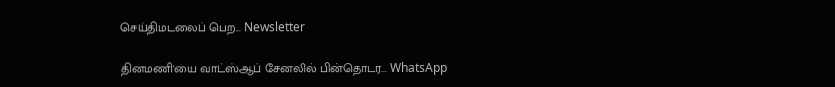செய்திமடலைப் பெற... Newsletter

தினமணி'யை வாட்ஸ்ஆப் சேனலில் பின்தொடர... WhatsApp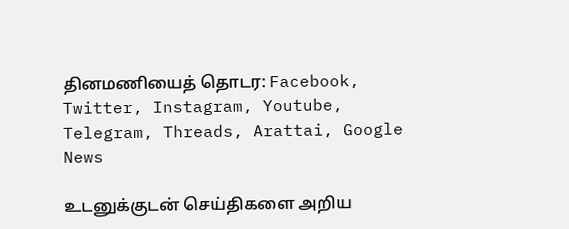தினமணியைத் தொடர: Facebook, Twitter, Instagram, Youtube, Telegram, Threads, Arattai, Google News

உடனுக்குடன் செய்திகளை அறிய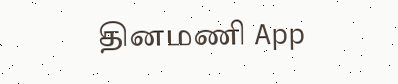தினமணி App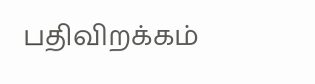பதிவிறக்கம்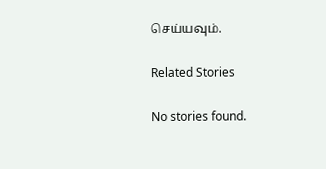செய்யவும்.

Related Stories

No stories found.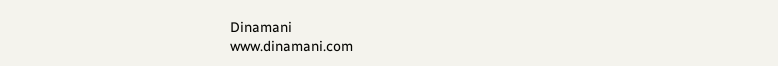Dinamani
www.dinamani.com